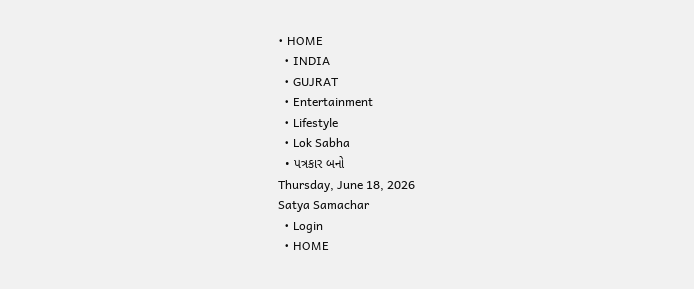• HOME
  • INDIA
  • GUJRAT
  • Entertainment
  • Lifestyle
  • Lok Sabha
  • પત્રકાર બનો
Thursday, June 18, 2026
Satya Samachar
  • Login
  • HOME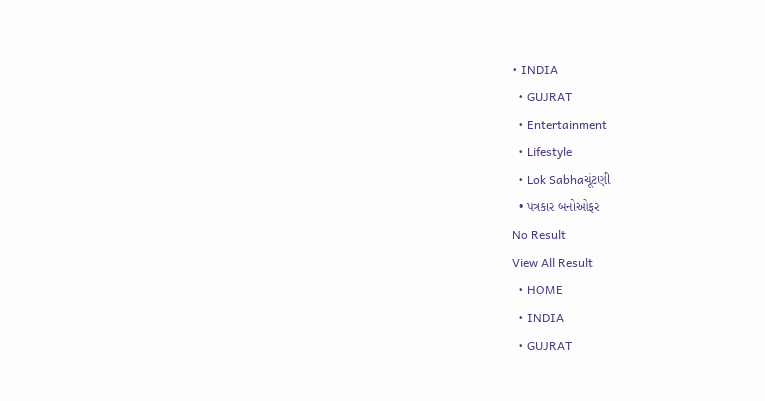• INDIA
  • GUJRAT
  • Entertainment
  • Lifestyle
  • Lok Sabhaચૂંટણી
  • પત્રકાર બનોઓફર
No Result
View All Result
  • HOME
  • INDIA
  • GUJRAT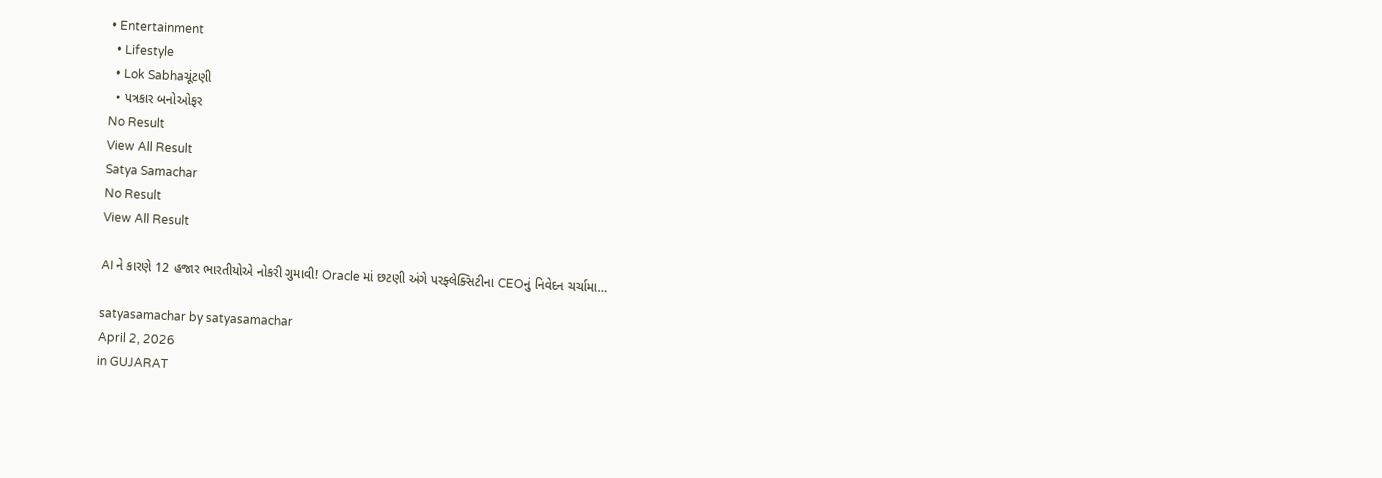• Entertainment
  • Lifestyle
  • Lok Sabhaચૂંટણી
  • પત્રકાર બનોઓફર
No Result
View All Result
Satya Samachar
No Result
View All Result

AI ને કારણે 12 હજાર ભારતીયોએ નોકરી ગુમાવી! Oracle માં છટણી અંગે પરફ્લેક્સિટીના CEOનું નિવેદન ચર્ચામા…

satyasamachar by satyasamachar
April 2, 2026
in GUJARAT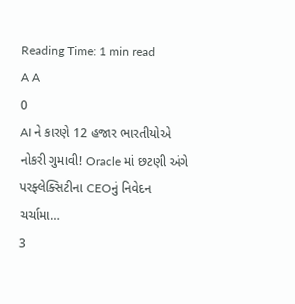Reading Time: 1 min read
A A
0
AI ને કારણે 12 હજાર ભારતીયોએ નોકરી ગુમાવી! Oracle માં છટણી અંગે પરફ્લેક્સિટીના CEOનું નિવેદન ચર્ચામા…
3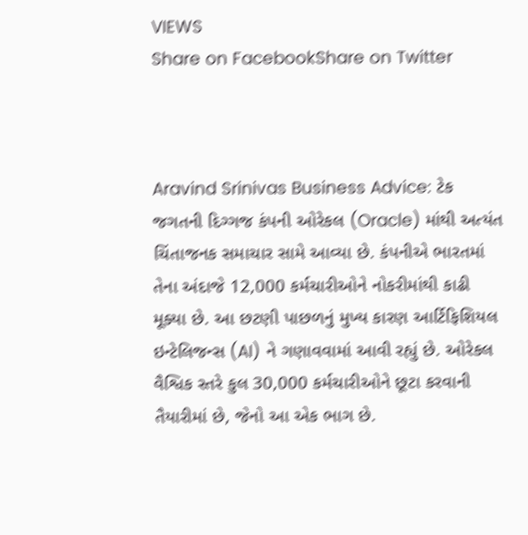VIEWS
Share on FacebookShare on Twitter



Aravind Srinivas Business Advice: ટેક જગતની દિગ્ગજ કંપની ઓરેકલ (Oracle) માંથી અત્યંત ચિંતાજનક સમાચાર સામે આવ્યા છે. કંપનીએ ભારતમાં તેના અંદાજે 12,000 કર્મચારીઓને નોકરીમાંથી કાઢી મૂક્યા છે. આ છટણી પાછળનું મુખ્ય કારણ આર્ટિફિશિયલ ઇન્ટેલિજન્સ (AI) ને ગણાવવામાં આવી રહ્યું છે. ઓરેકલ વૈશ્વિક સ્તરે કુલ 30,000 કર્મચારીઓને છૂટા કરવાની તૈયારીમાં છે, જેનો આ એક ભાગ છે.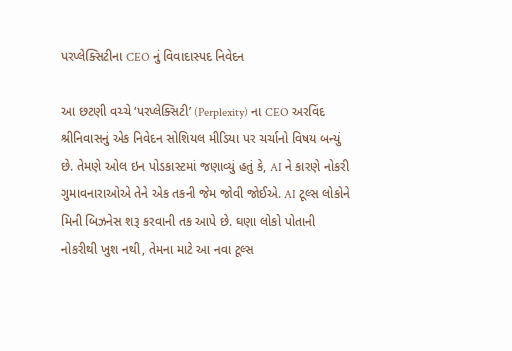પરપ્લેક્સિટીના CEO નું વિવાદાસ્પદ નિવેદન

આ છટણી વચ્ચે ‘પરપ્લેક્સિટી’ (Perplexity) ના CEO અરવિંદ શ્રીનિવાસનું એક નિવેદન સોશિયલ મીડિયા પર ચર્ચાનો વિષય બન્યું છે. તેમણે ઓલ ઇન પોડકાસ્ટમાં જણાવ્યું હતું કે, AI ને કારણે નોકરી ગુમાવનારાઓએ તેને એક તકની જેમ જોવી જોઈએ. AI ટૂલ્સ લોકોને મિની બિઝનેસ શરૂ કરવાની તક આપે છે. ઘણા લોકો પોતાની નોકરીથી ખુશ નથી, તેમના માટે આ નવા ટૂલ્સ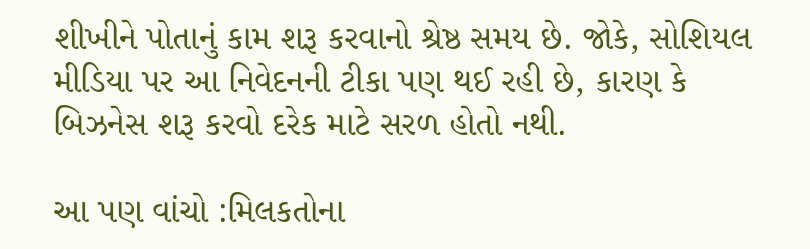શીખીને પોતાનું કામ શરૂ કરવાનો શ્રેષ્ઠ સમય છે. જોકે, સોશિયલ મીડિયા પર આ નિવેદનની ટીકા પણ થઈ રહી છે, કારણ કે બિઝનેસ શરૂ કરવો દરેક માટે સરળ હોતો નથી.

આ પણ વાંચો :મિલકતોના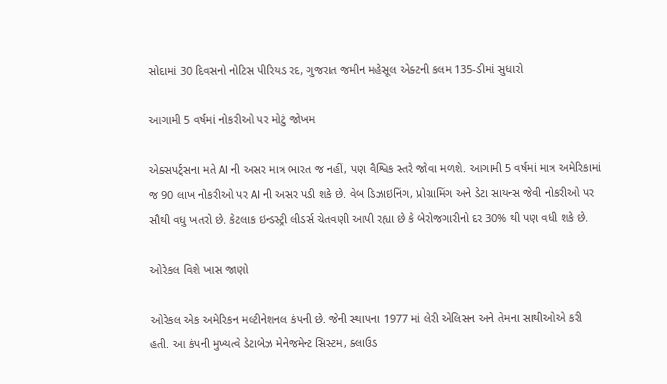સોદામાં 30 દિવસનો નોટિસ પીરિયડ રદ, ગુજરાત જમીન મહેસૂલ એક્ટની કલમ 135-ડીમાં સુધારો

આગામી 5 વર્ષમાં નોકરીઓ પર મોટું જોખમ

એક્સપર્ટ્સના મતે AI ની અસર માત્ર ભારત જ નહીં, પણ વૈશ્વિક સ્તરે જોવા મળશે. આગામી 5 વર્ષમાં માત્ર અમેરિકામાં જ 90 લાખ નોકરીઓ પર AI ની અસર પડી શકે છે. વેબ ડિઝાઇનિંગ, પ્રોગ્રામિંગ અને ડેટા સાયન્સ જેવી નોકરીઓ પર સૌથી વધુ ખતરો છે. કેટલાક ઇન્ડસ્ટ્રી લીડર્સ ચેતવણી આપી રહ્યા છે કે બેરોજગારીનો દર 30% થી પણ વધી શકે છે.

ઓરેકલ વિશે ખાસ જાણો

ઓરેકલ એક અમેરિકન મલ્ટીનેશનલ કંપની છે. જેની સ્થાપના 1977 માં લેરી એલિસન અને તેમના સાથીઓએ કરી હતી. આ કંપની મુખ્યત્વે ડેટાબેઝ મેનેજમેન્ટ સિસ્ટમ, ક્લાઉડ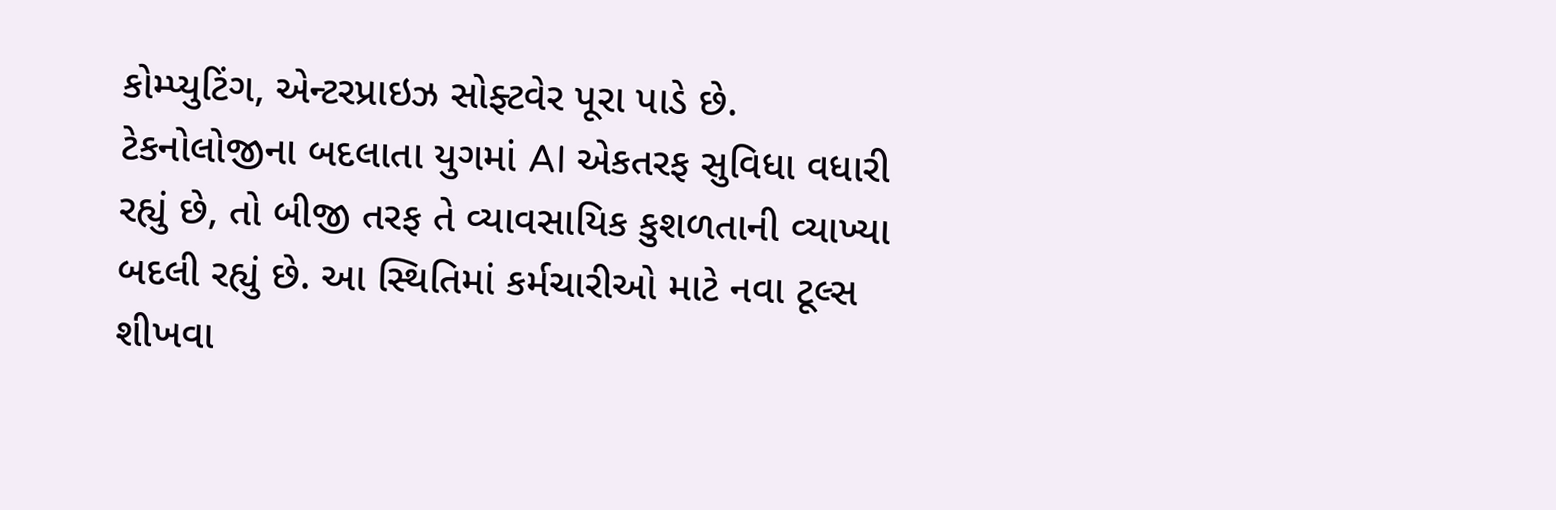કોમ્પ્યુટિંગ, એન્ટરપ્રાઇઝ સોફ્ટવેર પૂરા પાડે છે. ટેકનોલોજીના બદલાતા યુગમાં AI એકતરફ સુવિધા વધારી રહ્યું છે, તો બીજી તરફ તે વ્યાવસાયિક કુશળતાની વ્યાખ્યા બદલી રહ્યું છે. આ સ્થિતિમાં કર્મચારીઓ માટે નવા ટૂલ્સ શીખવા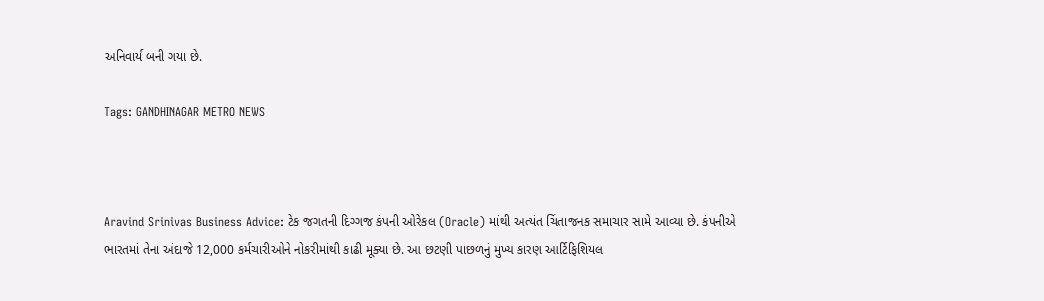અનિવાર્ય બની ગયા છે.

Tags: GANDHINAGAR METRO NEWS



Aravind Srinivas Business Advice: ટેક જગતની દિગ્ગજ કંપની ઓરેકલ (Oracle) માંથી અત્યંત ચિંતાજનક સમાચાર સામે આવ્યા છે. કંપનીએ ભારતમાં તેના અંદાજે 12,000 કર્મચારીઓને નોકરીમાંથી કાઢી મૂક્યા છે. આ છટણી પાછળનું મુખ્ય કારણ આર્ટિફિશિયલ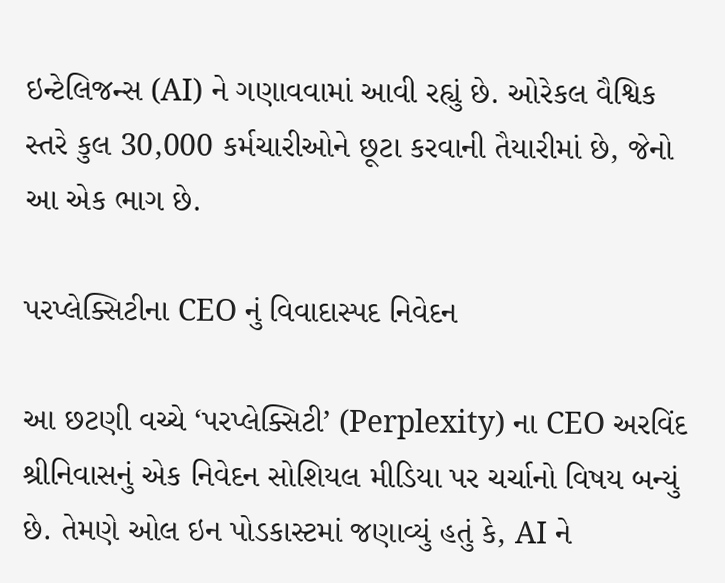ઇન્ટેલિજન્સ (AI) ને ગણાવવામાં આવી રહ્યું છે. ઓરેકલ વૈશ્વિક સ્તરે કુલ 30,000 કર્મચારીઓને છૂટા કરવાની તૈયારીમાં છે, જેનો આ એક ભાગ છે.

પરપ્લેક્સિટીના CEO નું વિવાદાસ્પદ નિવેદન

આ છટણી વચ્ચે ‘પરપ્લેક્સિટી’ (Perplexity) ના CEO અરવિંદ શ્રીનિવાસનું એક નિવેદન સોશિયલ મીડિયા પર ચર્ચાનો વિષય બન્યું છે. તેમણે ઓલ ઇન પોડકાસ્ટમાં જણાવ્યું હતું કે, AI ને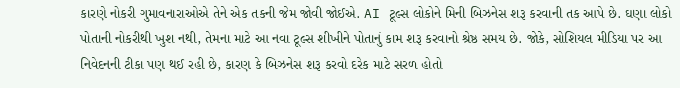કારણે નોકરી ગુમાવનારાઓએ તેને એક તકની જેમ જોવી જોઈએ. AI ટૂલ્સ લોકોને મિની બિઝનેસ શરૂ કરવાની તક આપે છે. ઘણા લોકો પોતાની નોકરીથી ખુશ નથી, તેમના માટે આ નવા ટૂલ્સ શીખીને પોતાનું કામ શરૂ કરવાનો શ્રેષ્ઠ સમય છે. જોકે, સોશિયલ મીડિયા પર આ નિવેદનની ટીકા પણ થઈ રહી છે, કારણ કે બિઝનેસ શરૂ કરવો દરેક માટે સરળ હોતો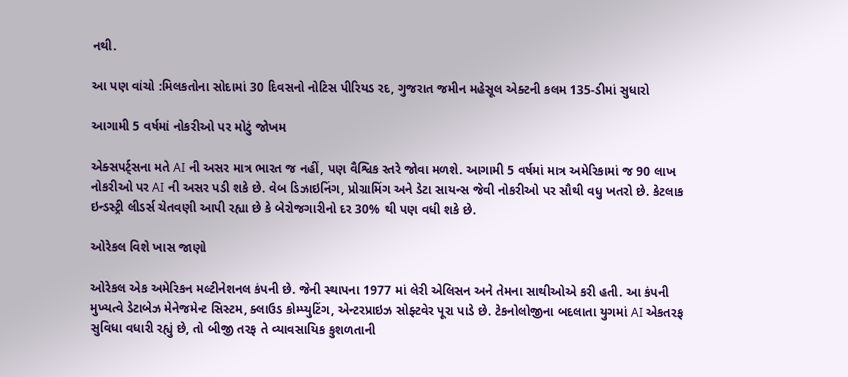નથી.

આ પણ વાંચો :મિલકતોના સોદામાં 30 દિવસનો નોટિસ પીરિયડ રદ, ગુજરાત જમીન મહેસૂલ એક્ટની કલમ 135-ડીમાં સુધારો

આગામી 5 વર્ષમાં નોકરીઓ પર મોટું જોખમ

એક્સપર્ટ્સના મતે AI ની અસર માત્ર ભારત જ નહીં, પણ વૈશ્વિક સ્તરે જોવા મળશે. આગામી 5 વર્ષમાં માત્ર અમેરિકામાં જ 90 લાખ નોકરીઓ પર AI ની અસર પડી શકે છે. વેબ ડિઝાઇનિંગ, પ્રોગ્રામિંગ અને ડેટા સાયન્સ જેવી નોકરીઓ પર સૌથી વધુ ખતરો છે. કેટલાક ઇન્ડસ્ટ્રી લીડર્સ ચેતવણી આપી રહ્યા છે કે બેરોજગારીનો દર 30% થી પણ વધી શકે છે.

ઓરેકલ વિશે ખાસ જાણો

ઓરેકલ એક અમેરિકન મલ્ટીનેશનલ કંપની છે. જેની સ્થાપના 1977 માં લેરી એલિસન અને તેમના સાથીઓએ કરી હતી. આ કંપની મુખ્યત્વે ડેટાબેઝ મેનેજમેન્ટ સિસ્ટમ, ક્લાઉડ કોમ્પ્યુટિંગ, એન્ટરપ્રાઇઝ સોફ્ટવેર પૂરા પાડે છે. ટેકનોલોજીના બદલાતા યુગમાં AI એકતરફ સુવિધા વધારી રહ્યું છે, તો બીજી તરફ તે વ્યાવસાયિક કુશળતાની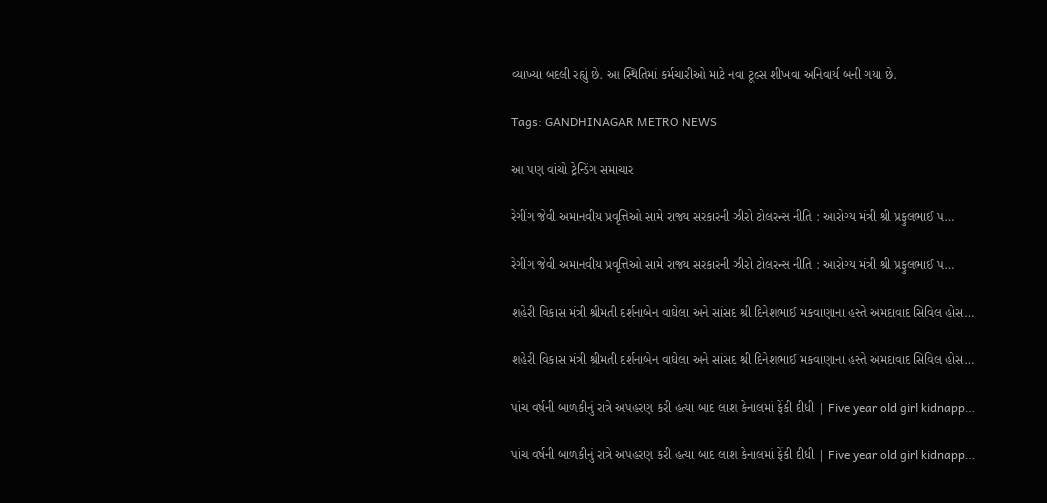વ્યાખ્યા બદલી રહ્યું છે. આ સ્થિતિમાં કર્મચારીઓ માટે નવા ટૂલ્સ શીખવા અનિવાર્ય બની ગયા છે.

Tags: GANDHINAGAR METRO NEWS

આ પણ વાંચો ટ્રેન્ડિંગ સમાચાર

રેગીંગ જેવી અમાનવીય પ્રવૃત્તિઓ સામે રાજ્ય સરકારની ઝીરો ટોલરન્સ નીતિ : આરોગ્ય મંત્રી શ્રી પ્રફુલભાઈ પ…

રેગીંગ જેવી અમાનવીય પ્રવૃત્તિઓ સામે રાજ્ય સરકારની ઝીરો ટોલરન્સ નીતિ : આરોગ્ય મંત્રી શ્રી પ્રફુલભાઈ પ…

શહેરી વિકાસ મંત્રી શ્રીમતી દર્શનાબેન વાઘેલા અને સાંસદ શ્રી દિનેશભાઈ મકવાણાના હસ્તે અમદાવાદ સિવિલ હોસ…

શહેરી વિકાસ મંત્રી શ્રીમતી દર્શનાબેન વાઘેલા અને સાંસદ શ્રી દિનેશભાઈ મકવાણાના હસ્તે અમદાવાદ સિવિલ હોસ…

પાંચ વર્ષની બાળકીનું રાત્રે અપહરણ કરી હત્યા બાદ લાશ કેનાલમાં ફેંકી દીધી | Five year old girl kidnapp…

પાંચ વર્ષની બાળકીનું રાત્રે અપહરણ કરી હત્યા બાદ લાશ કેનાલમાં ફેંકી દીધી | Five year old girl kidnapp…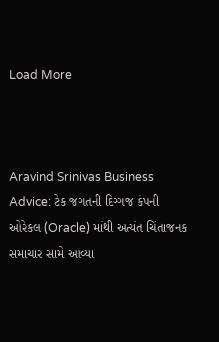Load More



Aravind Srinivas Business Advice: ટેક જગતની દિગ્ગજ કંપની ઓરેકલ (Oracle) માંથી અત્યંત ચિંતાજનક સમાચાર સામે આવ્યા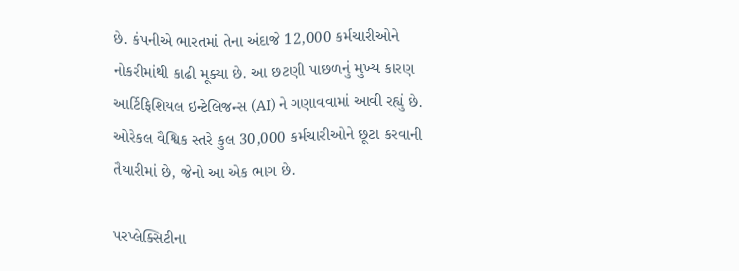છે. કંપનીએ ભારતમાં તેના અંદાજે 12,000 કર્મચારીઓને નોકરીમાંથી કાઢી મૂક્યા છે. આ છટણી પાછળનું મુખ્ય કારણ આર્ટિફિશિયલ ઇન્ટેલિજન્સ (AI) ને ગણાવવામાં આવી રહ્યું છે. ઓરેકલ વૈશ્વિક સ્તરે કુલ 30,000 કર્મચારીઓને છૂટા કરવાની તૈયારીમાં છે, જેનો આ એક ભાગ છે.

પરપ્લેક્સિટીના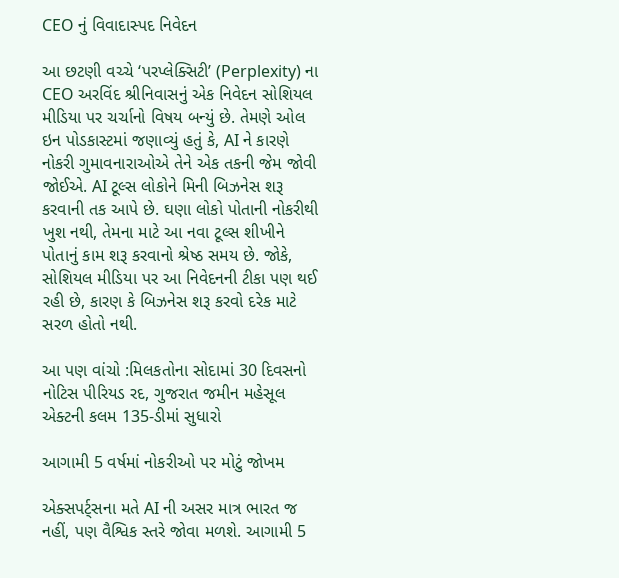CEO નું વિવાદાસ્પદ નિવેદન

આ છટણી વચ્ચે ‘પરપ્લેક્સિટી’ (Perplexity) ના CEO અરવિંદ શ્રીનિવાસનું એક નિવેદન સોશિયલ મીડિયા પર ચર્ચાનો વિષય બન્યું છે. તેમણે ઓલ ઇન પોડકાસ્ટમાં જણાવ્યું હતું કે, AI ને કારણે નોકરી ગુમાવનારાઓએ તેને એક તકની જેમ જોવી જોઈએ. AI ટૂલ્સ લોકોને મિની બિઝનેસ શરૂ કરવાની તક આપે છે. ઘણા લોકો પોતાની નોકરીથી ખુશ નથી, તેમના માટે આ નવા ટૂલ્સ શીખીને પોતાનું કામ શરૂ કરવાનો શ્રેષ્ઠ સમય છે. જોકે, સોશિયલ મીડિયા પર આ નિવેદનની ટીકા પણ થઈ રહી છે, કારણ કે બિઝનેસ શરૂ કરવો દરેક માટે સરળ હોતો નથી.

આ પણ વાંચો :મિલકતોના સોદામાં 30 દિવસનો નોટિસ પીરિયડ રદ, ગુજરાત જમીન મહેસૂલ એક્ટની કલમ 135-ડીમાં સુધારો

આગામી 5 વર્ષમાં નોકરીઓ પર મોટું જોખમ

એક્સપર્ટ્સના મતે AI ની અસર માત્ર ભારત જ નહીં, પણ વૈશ્વિક સ્તરે જોવા મળશે. આગામી 5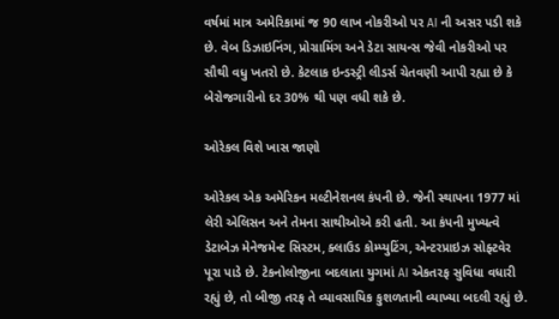વર્ષમાં માત્ર અમેરિકામાં જ 90 લાખ નોકરીઓ પર AI ની અસર પડી શકે છે. વેબ ડિઝાઇનિંગ, પ્રોગ્રામિંગ અને ડેટા સાયન્સ જેવી નોકરીઓ પર સૌથી વધુ ખતરો છે. કેટલાક ઇન્ડસ્ટ્રી લીડર્સ ચેતવણી આપી રહ્યા છે કે બેરોજગારીનો દર 30% થી પણ વધી શકે છે.

ઓરેકલ વિશે ખાસ જાણો

ઓરેકલ એક અમેરિકન મલ્ટીનેશનલ કંપની છે. જેની સ્થાપના 1977 માં લેરી એલિસન અને તેમના સાથીઓએ કરી હતી. આ કંપની મુખ્યત્વે ડેટાબેઝ મેનેજમેન્ટ સિસ્ટમ, ક્લાઉડ કોમ્પ્યુટિંગ, એન્ટરપ્રાઇઝ સોફ્ટવેર પૂરા પાડે છે. ટેકનોલોજીના બદલાતા યુગમાં AI એકતરફ સુવિધા વધારી રહ્યું છે, તો બીજી તરફ તે વ્યાવસાયિક કુશળતાની વ્યાખ્યા બદલી રહ્યું છે.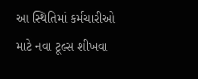આ સ્થિતિમાં કર્મચારીઓ માટે નવા ટૂલ્સ શીખવા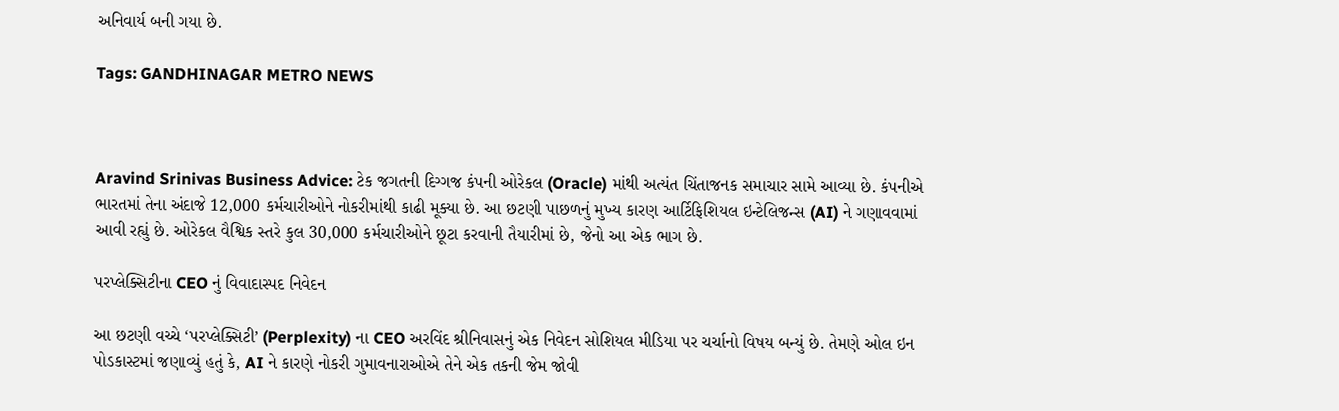અનિવાર્ય બની ગયા છે.

Tags: GANDHINAGAR METRO NEWS



Aravind Srinivas Business Advice: ટેક જગતની દિગ્ગજ કંપની ઓરેકલ (Oracle) માંથી અત્યંત ચિંતાજનક સમાચાર સામે આવ્યા છે. કંપનીએ ભારતમાં તેના અંદાજે 12,000 કર્મચારીઓને નોકરીમાંથી કાઢી મૂક્યા છે. આ છટણી પાછળનું મુખ્ય કારણ આર્ટિફિશિયલ ઇન્ટેલિજન્સ (AI) ને ગણાવવામાં આવી રહ્યું છે. ઓરેકલ વૈશ્વિક સ્તરે કુલ 30,000 કર્મચારીઓને છૂટા કરવાની તૈયારીમાં છે, જેનો આ એક ભાગ છે.

પરપ્લેક્સિટીના CEO નું વિવાદાસ્પદ નિવેદન

આ છટણી વચ્ચે ‘પરપ્લેક્સિટી’ (Perplexity) ના CEO અરવિંદ શ્રીનિવાસનું એક નિવેદન સોશિયલ મીડિયા પર ચર્ચાનો વિષય બન્યું છે. તેમણે ઓલ ઇન પોડકાસ્ટમાં જણાવ્યું હતું કે, AI ને કારણે નોકરી ગુમાવનારાઓએ તેને એક તકની જેમ જોવી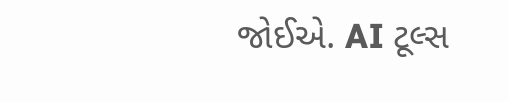જોઈએ. AI ટૂલ્સ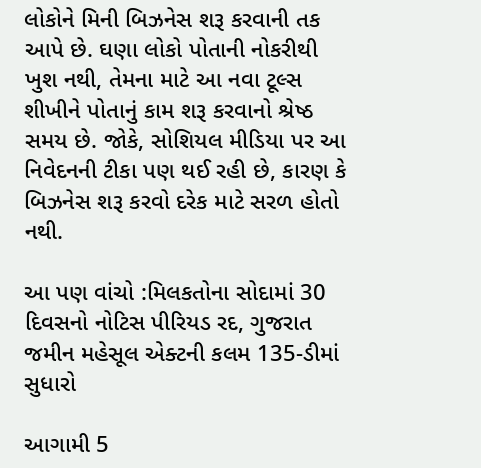લોકોને મિની બિઝનેસ શરૂ કરવાની તક આપે છે. ઘણા લોકો પોતાની નોકરીથી ખુશ નથી, તેમના માટે આ નવા ટૂલ્સ શીખીને પોતાનું કામ શરૂ કરવાનો શ્રેષ્ઠ સમય છે. જોકે, સોશિયલ મીડિયા પર આ નિવેદનની ટીકા પણ થઈ રહી છે, કારણ કે બિઝનેસ શરૂ કરવો દરેક માટે સરળ હોતો નથી.

આ પણ વાંચો :મિલકતોના સોદામાં 30 દિવસનો નોટિસ પીરિયડ રદ, ગુજરાત જમીન મહેસૂલ એક્ટની કલમ 135-ડીમાં સુધારો

આગામી 5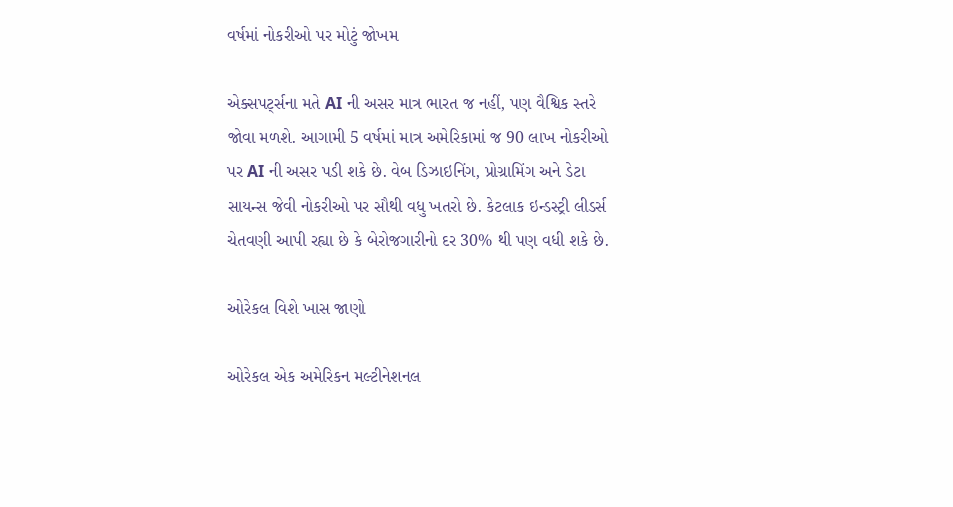વર્ષમાં નોકરીઓ પર મોટું જોખમ

એક્સપર્ટ્સના મતે AI ની અસર માત્ર ભારત જ નહીં, પણ વૈશ્વિક સ્તરે જોવા મળશે. આગામી 5 વર્ષમાં માત્ર અમેરિકામાં જ 90 લાખ નોકરીઓ પર AI ની અસર પડી શકે છે. વેબ ડિઝાઇનિંગ, પ્રોગ્રામિંગ અને ડેટા સાયન્સ જેવી નોકરીઓ પર સૌથી વધુ ખતરો છે. કેટલાક ઇન્ડસ્ટ્રી લીડર્સ ચેતવણી આપી રહ્યા છે કે બેરોજગારીનો દર 30% થી પણ વધી શકે છે.

ઓરેકલ વિશે ખાસ જાણો

ઓરેકલ એક અમેરિકન મલ્ટીનેશનલ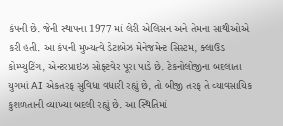કંપની છે. જેની સ્થાપના 1977 માં લેરી એલિસન અને તેમના સાથીઓએ કરી હતી. આ કંપની મુખ્યત્વે ડેટાબેઝ મેનેજમેન્ટ સિસ્ટમ, ક્લાઉડ કોમ્પ્યુટિંગ, એન્ટરપ્રાઇઝ સોફ્ટવેર પૂરા પાડે છે. ટેકનોલોજીના બદલાતા યુગમાં AI એકતરફ સુવિધા વધારી રહ્યું છે, તો બીજી તરફ તે વ્યાવસાયિક કુશળતાની વ્યાખ્યા બદલી રહ્યું છે. આ સ્થિતિમાં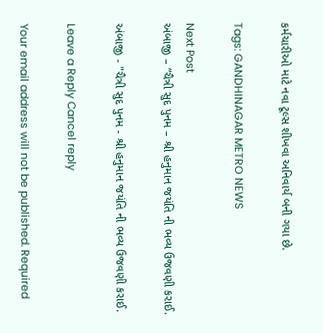કર્મચારીઓ માટે નવા ટૂલ્સ શીખવા અનિવાર્ય બની ગયા છે.

Tags: GANDHINAGAR METRO NEWS

Next Post
અંબાજી – “ચૈત્રી સુદ પુનમ – શ્રી હનુમાન જયંતિ ની ભવ્ય ઉજવણી કરાઈ.

અંબાજી - "ચૈત્રી સુદ પુનમ - શ્રી હનુમાન જયંતિ ની ભવ્ય ઉજવણી કરાઈ.

Leave a Reply Cancel reply

Your email address will not be published. Required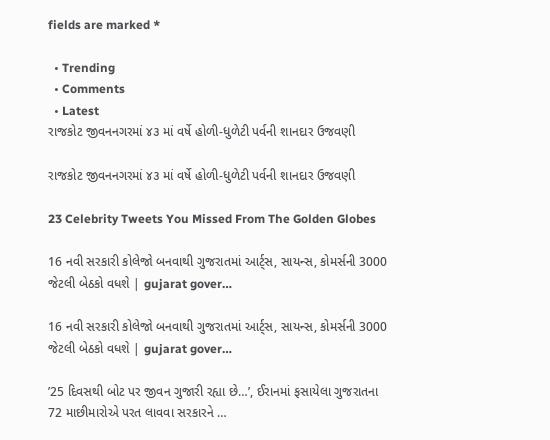fields are marked *

  • Trending
  • Comments
  • Latest
રાજકોટ જીવનનગરમાં ૪૩ માં વર્ષે હોળી-ધુળેટી પર્વની શાનદાર ઉજવણી

રાજકોટ જીવનનગરમાં ૪૩ માં વર્ષે હોળી-ધુળેટી પર્વની શાનદાર ઉજવણી

23 Celebrity Tweets You Missed From The Golden Globes

16 નવી સરકારી કોલેજો બનવાથી ગુજરાતમાં આર્ટ્સ, સાયન્સ, કોમર્સની 3000 જેટલી બેઠકો વધશે | gujarat gover…

16 નવી સરકારી કોલેજો બનવાથી ગુજરાતમાં આર્ટ્સ, સાયન્સ, કોમર્સની 3000 જેટલી બેઠકો વધશે | gujarat gover…

’25 દિવસથી બોટ પર જીવન ગુજારી રહ્યા છે…’, ઈરાનમાં ફસાયેલા ગુજરાતના 72 માછીમારોએ પરત લાવવા સરકારને …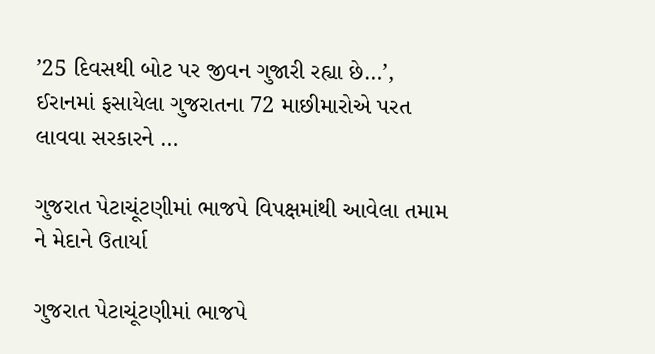’25 દિવસથી બોટ પર જીવન ગુજારી રહ્યા છે…’, ઈરાનમાં ફસાયેલા ગુજરાતના 72 માછીમારોએ પરત લાવવા સરકારને …

ગુજરાત પેટાચૂંટણીમાં ભાજપે વિપક્ષમાંથી આવેલા તમામ ને મેદાને ઉતાર્યા

ગુજરાત પેટાચૂંટણીમાં ભાજપે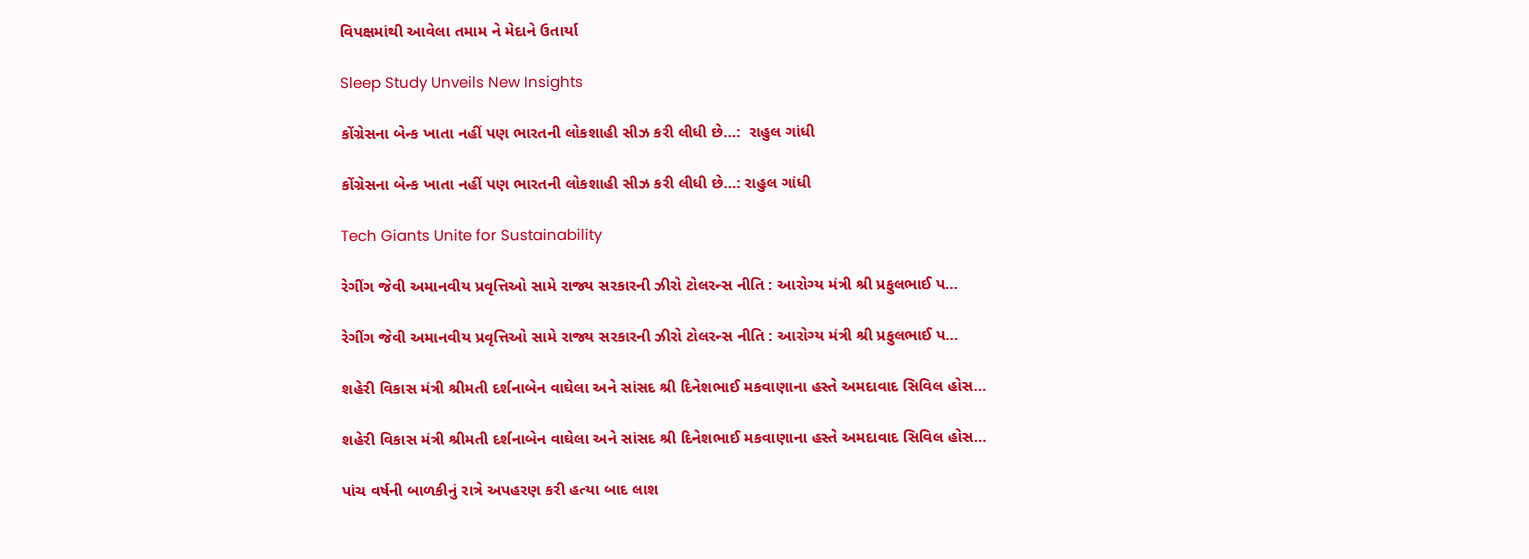વિપક્ષમાંથી આવેલા તમામ ને મેદાને ઉતાર્યા

Sleep Study Unveils New Insights

કોંગ્રેસના બેન્ક ખાતા નહીં પણ ભારતની લોકશાહી સીઝ કરી લીધી છે…:  રાહુલ ગાંધી

કોંગ્રેસના બેન્ક ખાતા નહીં પણ ભારતની લોકશાહી સીઝ કરી લીધી છે…: રાહુલ ગાંધી

Tech Giants Unite for Sustainability

રેગીંગ જેવી અમાનવીય પ્રવૃત્તિઓ સામે રાજ્ય સરકારની ઝીરો ટોલરન્સ નીતિ : આરોગ્ય મંત્રી શ્રી પ્રફુલભાઈ પ…

રેગીંગ જેવી અમાનવીય પ્રવૃત્તિઓ સામે રાજ્ય સરકારની ઝીરો ટોલરન્સ નીતિ : આરોગ્ય મંત્રી શ્રી પ્રફુલભાઈ પ…

શહેરી વિકાસ મંત્રી શ્રીમતી દર્શનાબેન વાઘેલા અને સાંસદ શ્રી દિનેશભાઈ મકવાણાના હસ્તે અમદાવાદ સિવિલ હોસ…

શહેરી વિકાસ મંત્રી શ્રીમતી દર્શનાબેન વાઘેલા અને સાંસદ શ્રી દિનેશભાઈ મકવાણાના હસ્તે અમદાવાદ સિવિલ હોસ…

પાંચ વર્ષની બાળકીનું રાત્રે અપહરણ કરી હત્યા બાદ લાશ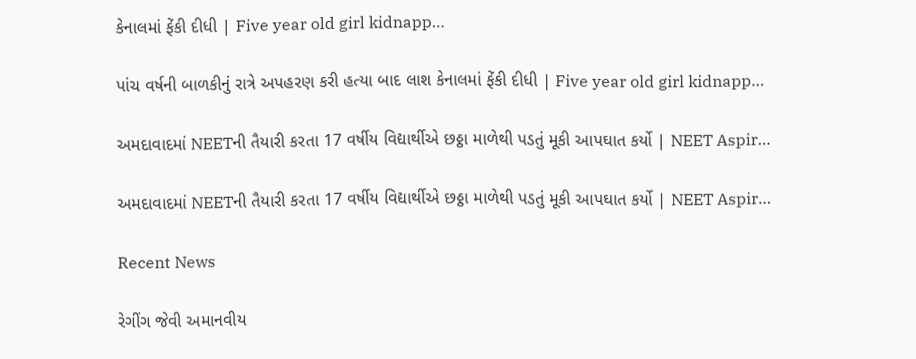કેનાલમાં ફેંકી દીધી | Five year old girl kidnapp…

પાંચ વર્ષની બાળકીનું રાત્રે અપહરણ કરી હત્યા બાદ લાશ કેનાલમાં ફેંકી દીધી | Five year old girl kidnapp…

અમદાવાદમાં NEETની તૈયારી કરતા 17 વર્ષીય વિદ્યાર્થીએ છઠ્ઠા માળેથી પડતું મૂકી આપઘાત કર્યો | NEET Aspir…

અમદાવાદમાં NEETની તૈયારી કરતા 17 વર્ષીય વિદ્યાર્થીએ છઠ્ઠા માળેથી પડતું મૂકી આપઘાત કર્યો | NEET Aspir…

Recent News

રેગીંગ જેવી અમાનવીય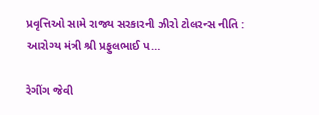પ્રવૃત્તિઓ સામે રાજ્ય સરકારની ઝીરો ટોલરન્સ નીતિ : આરોગ્ય મંત્રી શ્રી પ્રફુલભાઈ પ…

રેગીંગ જેવી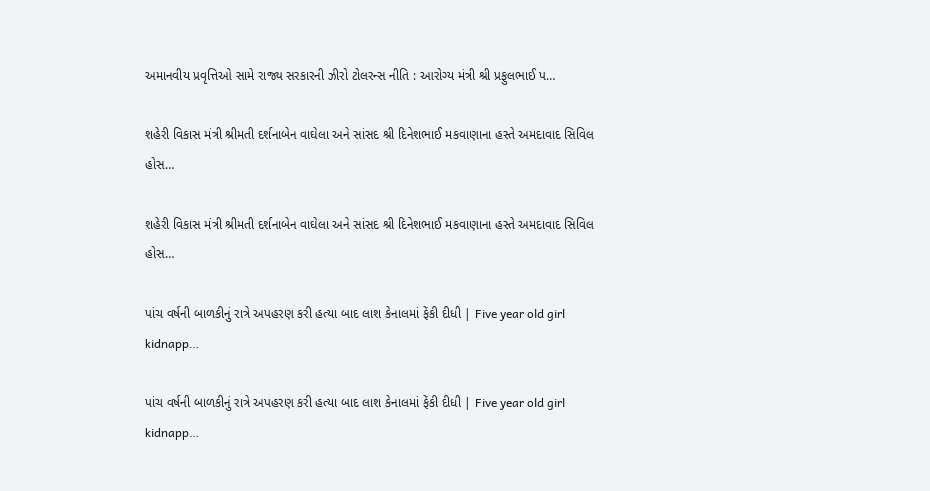અમાનવીય પ્રવૃત્તિઓ સામે રાજ્ય સરકારની ઝીરો ટોલરન્સ નીતિ : આરોગ્ય મંત્રી શ્રી પ્રફુલભાઈ પ…

શહેરી વિકાસ મંત્રી શ્રીમતી દર્શનાબેન વાઘેલા અને સાંસદ શ્રી દિનેશભાઈ મકવાણાના હસ્તે અમદાવાદ સિવિલ હોસ…

શહેરી વિકાસ મંત્રી શ્રીમતી દર્શનાબેન વાઘેલા અને સાંસદ શ્રી દિનેશભાઈ મકવાણાના હસ્તે અમદાવાદ સિવિલ હોસ…

પાંચ વર્ષની બાળકીનું રાત્રે અપહરણ કરી હત્યા બાદ લાશ કેનાલમાં ફેંકી દીધી | Five year old girl kidnapp…

પાંચ વર્ષની બાળકીનું રાત્રે અપહરણ કરી હત્યા બાદ લાશ કેનાલમાં ફેંકી દીધી | Five year old girl kidnapp…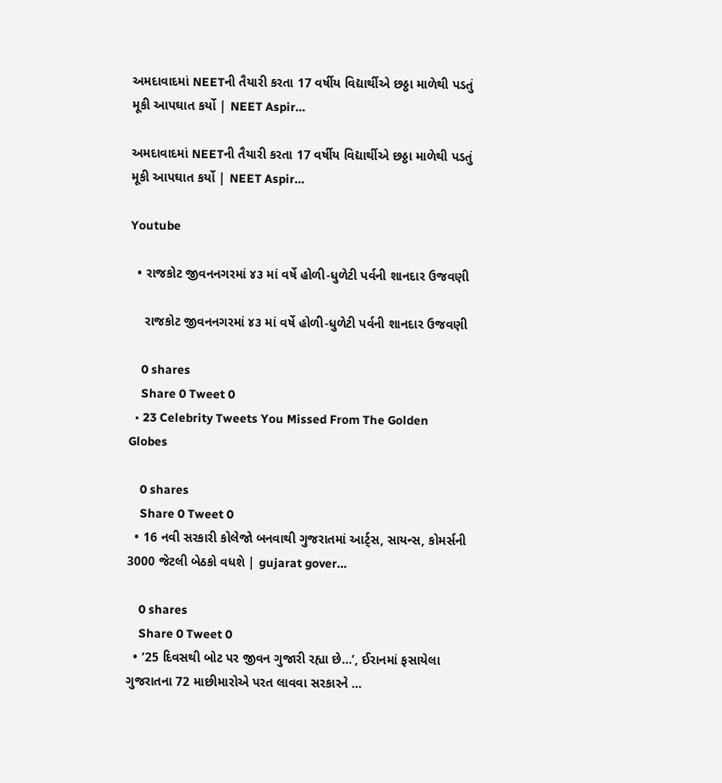અમદાવાદમાં NEETની તૈયારી કરતા 17 વર્ષીય વિદ્યાર્થીએ છઠ્ઠા માળેથી પડતું મૂકી આપઘાત કર્યો | NEET Aspir…

અમદાવાદમાં NEETની તૈયારી કરતા 17 વર્ષીય વિદ્યાર્થીએ છઠ્ઠા માળેથી પડતું મૂકી આપઘાત કર્યો | NEET Aspir…

Youtube

  • રાજકોટ જીવનનગરમાં ૪૩ માં વર્ષે હોળી-ધુળેટી પર્વની શાનદાર ઉજવણી

    રાજકોટ જીવનનગરમાં ૪૩ માં વર્ષે હોળી-ધુળેટી પર્વની શાનદાર ઉજવણી

    0 shares
    Share 0 Tweet 0
  • 23 Celebrity Tweets You Missed From The Golden Globes

    0 shares
    Share 0 Tweet 0
  • 16 નવી સરકારી કોલેજો બનવાથી ગુજરાતમાં આર્ટ્સ, સાયન્સ, કોમર્સની 3000 જેટલી બેઠકો વધશે | gujarat gover…

    0 shares
    Share 0 Tweet 0
  • ’25 દિવસથી બોટ પર જીવન ગુજારી રહ્યા છે…’, ઈરાનમાં ફસાયેલા ગુજરાતના 72 માછીમારોએ પરત લાવવા સરકારને …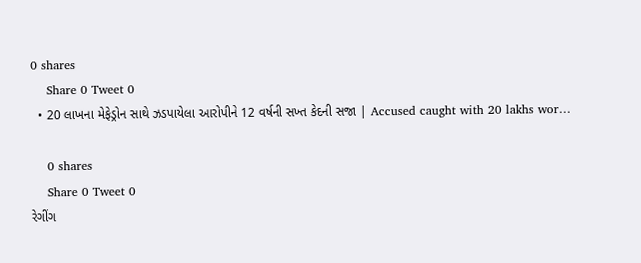0 shares
    Share 0 Tweet 0
  • 20 લાખના મેફેડ્રોન સાથે ઝડપાયેલા આરોપીને 12 વર્ષની સખ્ત કેદની સજા | Accused caught with 20 lakhs wor…

    0 shares
    Share 0 Tweet 0
રેગીંગ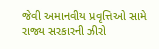જેવી અમાનવીય પ્રવૃત્તિઓ સામે રાજ્ય સરકારની ઝીરો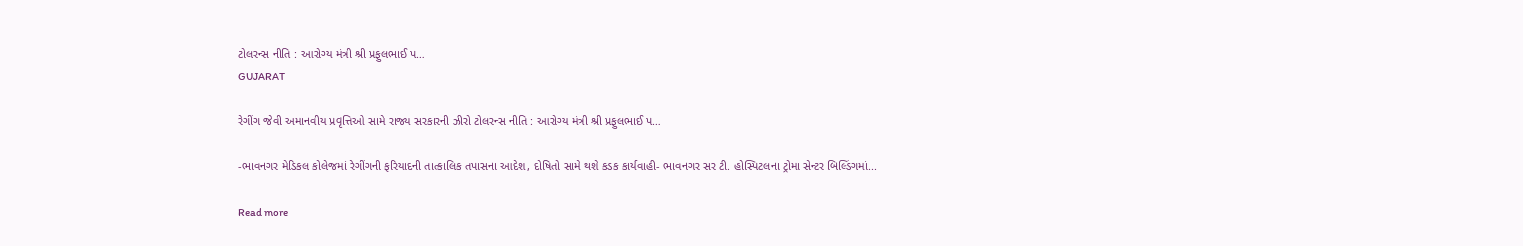ટોલરન્સ નીતિ : આરોગ્ય મંત્રી શ્રી પ્રફુલભાઈ પ…
GUJARAT

રેગીંગ જેવી અમાનવીય પ્રવૃત્તિઓ સામે રાજ્ય સરકારની ઝીરો ટોલરન્સ નીતિ : આરોગ્ય મંત્રી શ્રી પ્રફુલભાઈ પ…

-ભાવનગર મેડિકલ કોલેજમાં રેગીંગની ફરિયાદની તાત્કાલિક તપાસના આદેશ, દોષિતો સામે થશે કડક કાર્યવાહી- ભાવનગર સર ટી. હોસ્પિટલના ટ્રોમા સેન્ટર બિલ્ડિંગમાં...

Read more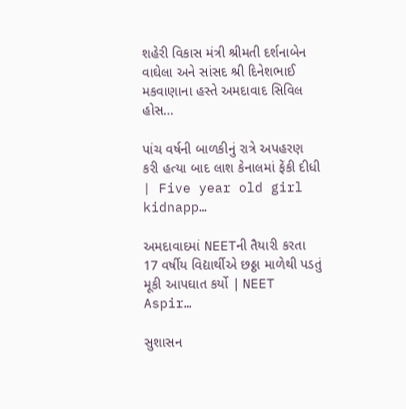શહેરી વિકાસ મંત્રી શ્રીમતી દર્શનાબેન વાઘેલા અને સાંસદ શ્રી દિનેશભાઈ મકવાણાના હસ્તે અમદાવાદ સિવિલ હોસ…

પાંચ વર્ષની બાળકીનું રાત્રે અપહરણ કરી હત્યા બાદ લાશ કેનાલમાં ફેંકી દીધી | Five year old girl kidnapp…

અમદાવાદમાં NEETની તૈયારી કરતા 17 વર્ષીય વિદ્યાર્થીએ છઠ્ઠા માળેથી પડતું મૂકી આપઘાત કર્યો | NEET Aspir…

સુશાસન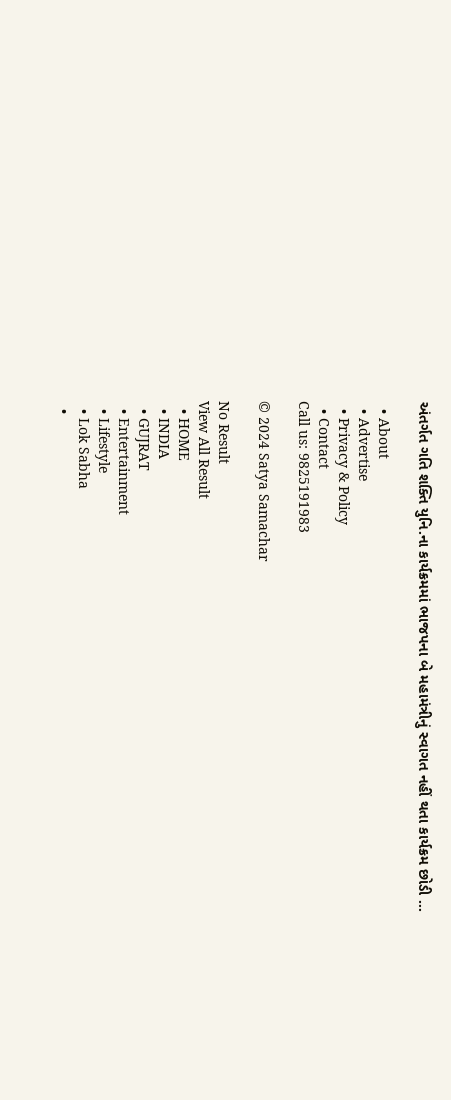અંતર્ગત ગતિ શક્તિ યુનિ.ના કાર્યક્રમમાં ભાજપના બે મહામંત્રીનું સ્વાગત નહીં થતા કાર્યક્રમ છોડી …

  • About
  • Advertise
  • Privacy & Policy
  • Contact
Call us: 9825191983

© 2024 Satya Samachar

No Result
View All Result
  • HOME
  • INDIA
  • GUJRAT
  • Entertainment
  • Lifestyle
  • Lok Sabha
  •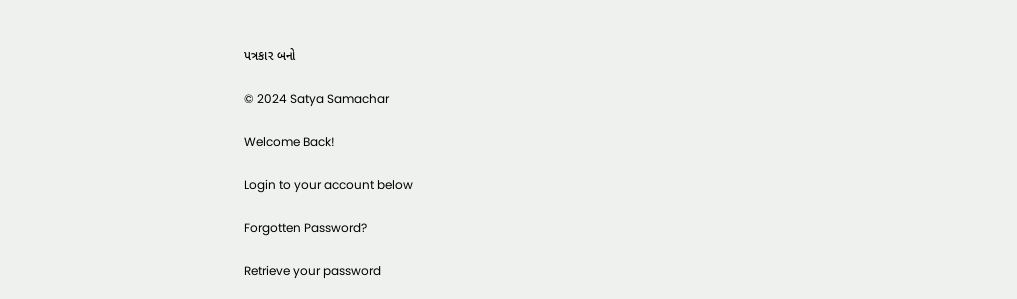પત્રકાર બનો

© 2024 Satya Samachar

Welcome Back!

Login to your account below

Forgotten Password?

Retrieve your password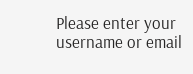Please enter your username or email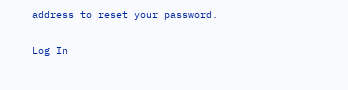address to reset your password.

Log In